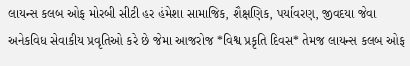લાયન્સ કલબ ઓફ મોરબી સીટી હર હંમેશા સામાજિક, શૈક્ષણિક, પર્યાવરણ, જીવદયા જેવા અનેકવિધ સેવાકીય પ્રવૃતિઓ કરે છે જેમા આજરોજ *વિશ્વ પ્રકૃતિ દિવસ* તેમજ લાયન્સ કલબ ઓફ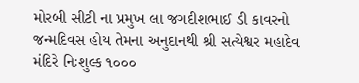મોરબી સીટી ના પ્રમુખ લા જગદીશભાઈ ડી કાવરનો જન્મદિવસ હોય તેમના અનુદાનથી શ્રી સત્યેશ્વર મહાદેવ મંદિરે નિઃશુલ્ક ૧૦૦૦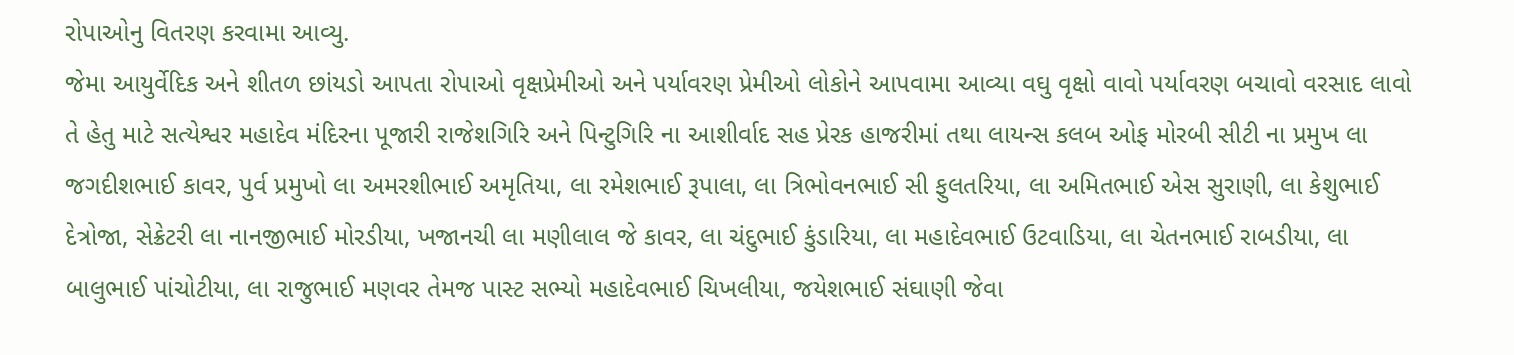રોપાઓનુ વિતરણ કરવામા આવ્યુ.
જેમા આયુર્વેદિક અને શીતળ છાંયડો આપતા રોપાઓ વૃક્ષપ્રેમીઓ અને પર્યાવરણ પ્રેમીઓ લોકોને આપવામા આવ્યા વઘુ વૃક્ષો વાવો પર્યાવરણ બચાવો વરસાદ લાવો તે હેતુ માટે સત્યેશ્વર મહાદેવ મંદિરના પૂજારી રાજેશગિરિ અને પિન્ટુગિરિ ના આશીર્વાદ સહ પ્રેરક હાજરીમાં તથા લાયન્સ કલબ ઓફ મોરબી સીટી ના પ્રમુખ લા જગદીશભાઈ કાવર, પુર્વ પ્રમુખો લા અમરશીભાઈ અમૃતિયા, લા રમેશભાઈ રૂપાલા, લા ત્રિભોવનભાઈ સી ફુલતરિયા, લા અમિતભાઈ એસ સુરાણી, લા કેશુભાઈ દેત્રોજા, સેક્રેટરી લા નાનજીભાઈ મોરડીયા, ખજાનચી લા મણીલાલ જે કાવર, લા ચંદુભાઈ કુંડારિયા, લા મહાદેવભાઈ ઉટવાડિયા, લા ચેતનભાઈ રાબડીયા, લા બાલુભાઈ પાંચોટીયા, લા રાજુભાઈ મણવર તેમજ પાસ્ટ સભ્યો મહાદેવભાઈ ચિખલીયા, જયેશભાઈ સંઘાણી જેવા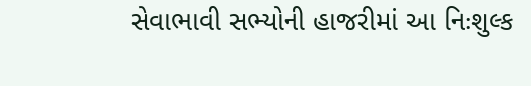સેવાભાવી સભ્યોની હાજરીમાં આ નિઃશુલ્ક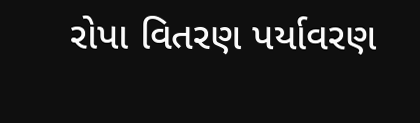રોપા વિતરણ પર્યાવરણ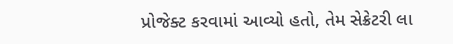પ્રોજેક્ટ કરવામાં આવ્યો હતો, તેમ સેક્રેટરી લા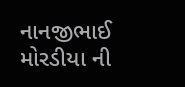નાનજીભાઈ મોરડીયા ની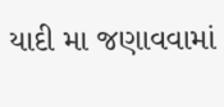યાદી મા જણાવવામાં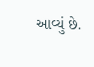આવ્યું છે.